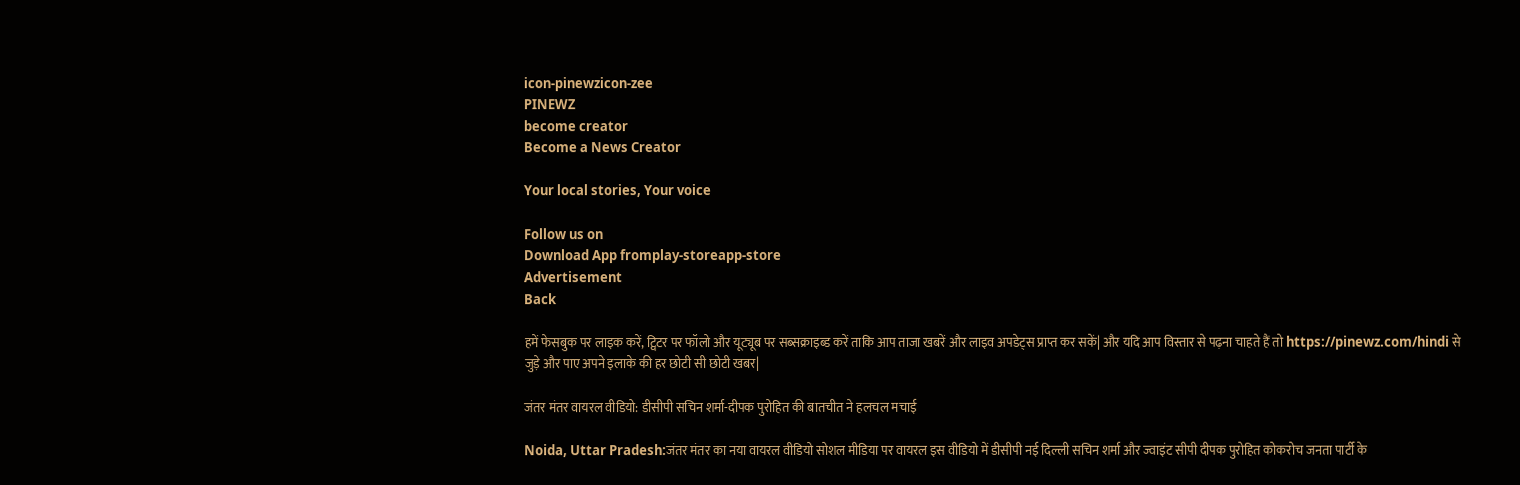icon-pinewzicon-zee
PINEWZ
become creator
Become a News Creator

Your local stories, Your voice

Follow us on
Download App fromplay-storeapp-store
Advertisement
Back

हमें फेसबुक पर लाइक करें, ट्विटर पर फॉलो और यूट्यूब पर सब्सक्राइब्ड करें ताकि आप ताजा खबरें और लाइव अपडेट्स प्राप्त कर सकें| और यदि आप विस्तार से पढ़ना चाहते हैं तो https://pinewz.com/hindi से जुड़े और पाए अपने इलाके की हर छोटी सी छोटी खबर|

जंतर मंतर वायरल वीडियो: डीसीपी सचिन शर्मा-दीपक पुरोहित की बातचीत ने हलचल मचाई

Noida, Uttar Pradesh:जंतर मंतर का नया वायरल वीडियो सोशल मीडिया पर वायरल इस वीडियो में डीसीपी नई दिल्ली सचिन शर्मा और ज्वाइंट सीपी दीपक पुरोहित कोकरोच जनता पार्टी के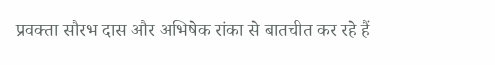प्रवक्ता सौरभ दास और अभिषेक रांका से बातचीत कर रहे हैं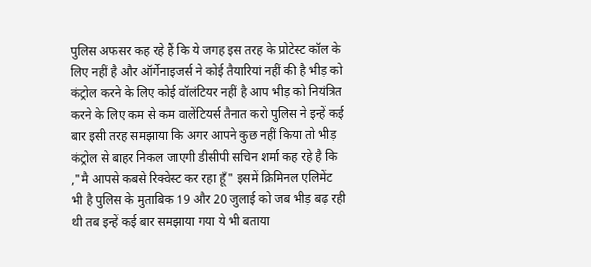पुलिस अफसर कह रहे हैं कि ये जगह इस तरह के प्रोटेस्ट कॉल के लिए नहीं है और ऑर्गेनाइजर्स ने कोई तैयारियां नहीं की है भीड़ को कंट्रोल करने के लिए कोई वॉलंटियर नहीं है आप भीड़ को नियंत्रित करने के लिए कम से कम वालेंटियर्स तैनात करो पुलिस ने इन्हें कई बार इसी तरह समझाया कि अगर आपने कुछ नहीं किया तो भीड़ कंट्रोल से बाहर निकल जाएगी डीसीपी सचिन शर्मा कह रहे है कि ,"मै आपसे कबसे रिक्वेस्ट कर रहा हूँ" इसमें क्रिमिनल एलिमेंट भी है पुलिस के मुताबिक 19 और 20 जुलाई को जब भीड़ बढ़ रही थी तब इन्हें कई बार समझाया गया ये भी बताया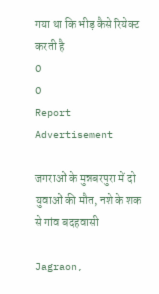गया था कि भीड़ कैसे रियेक्ट करती है
0
0
Report
Advertisement

जगराओं के मुन्नबरपुरा में दो युवाओं की मौत, नशे के शक से गांव बदहवासी

Jagraon,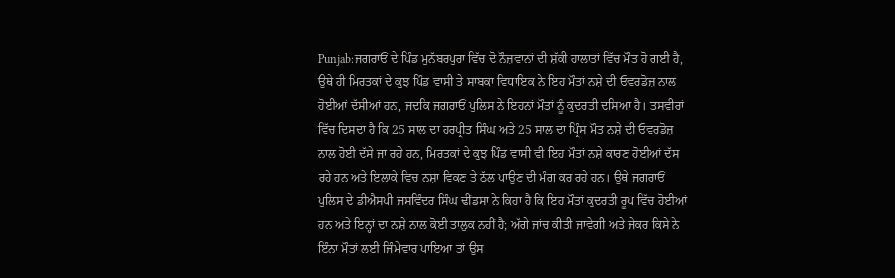Punjab:ਜਗਰਾਓਂ ਦੇ ਪਿੰਡ ਮੁਨੱਬਰਪੁਰਾ ਵਿੱਚ ਦੋ ਨੌਜ਼ਵਾਨਾਂ ਦੀ ਸ਼ੱਕੀ ਹਾਲਾਤਾਂ ਵਿੱਚ ਮੌਤ ਹੋ ਗਈ ਹੈ, ਉਥੇ ਹੀ ਮਿਰਤਕਾਂ ਦੇ ਕੁਝ ਪਿੰਡ ਵਾਸੀ ਤੇ ਸਾਬਕਾ ਵਿਧਾਇਕ ਨੇ ਇਹ ਮੌਤਾਂ ਨਸ਼ੇ ਦੀ ਓਵਰਡੋਜ਼ ਨਾਲ ਹੋਈਆਂ ਦੱਸੀਆਂ ਹਨ, ਜਦਕਿ ਜਗਰਾਓਂ ਪੁਲਿਸ ਨੇ ਇਹਨਾਂ ਮੌਤਾਂ ਨੂੰ ਕੁਦਰਤੀ ਦਸਿਆ ਹੈ। ਤਸਵੀਰਾਂ ਵਿੱਚ ਦਿਸਦਾ ਹੈ ਕਿ 25 ਸਾਲ ਦਾ ਹਰਪ੍ਰੀਤ ਸਿੰਘ ਅਤੇ 25 ਸਾਲ ਦਾ ਪ੍ਰਿੰਸ ਮੌਤ ਨਸ਼ੇ ਦੀ ਓਵਰਡੋਜ਼ ਨਾਲ ਹੋਈ ਦੱਸੇ ਜਾ ਰਹੇ ਹਨ, ਮਿਰਤਕਾਂ ਦੇ ਕੁਝ ਪਿੰਡ ਵਾਸੀ ਵੀ ਇਹ ਮੌਤਾਂ ਨਸ਼ੇ ਕਾਰਣ ਹੋਈਆਂ ਦੱਸ ਰਹੇ ਹਨ ਅਤੇ ਇਲਾਕੇ ਵਿਚ ਨਸ਼ਾ ਵਿਕਣ ਤੇ ਠੱਲ ਪਾਉਣ ਦੀ ਮੰਗ ਕਰ ਰਹੇ ਹਨ। ਉਥੇ ਜਗਰਾਓਂ ਪੁਲਿਸ ਦੇ ਡੀਐਸਪੀ ਜਸਵਿੰਦਰ ਸਿੰਘ ਢੀਂਡਸਾ ਨੇ ਕਿਹਾ ਹੈ ਕਿ ਇਹ ਮੌਤਾਂ ਕੁਦਰਤੀ ਰੂਪ ਵਿੱਚ ਹੋਈਆਂ ਹਨ ਅਤੇ ਇਨ੍ਹਾਂ ਦਾ ਨਸ਼ੇ ਨਾਲ ਕੋਈ ਤਾਲੁਕ ਨਹੀਂ ਹੈ; ਅੱਗੇ ਜਾਂਚ ਕੀਤੀ ਜਾਵੇਗੀ ਅਤੇ ਜੇਕਰ ਕਿਸੇ ਨੇ ਇੰਨਾ ਮੌਤਾਂ ਲਈ ਜਿੰਮੇਵਾਰ ਪਾਇਆ ਤਾਂ ਉਸ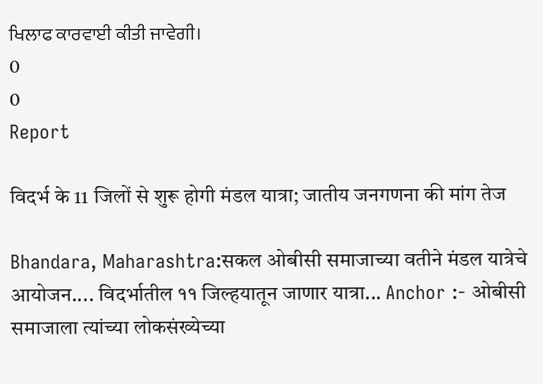ਖਿਲਾਫ ਕਾਰਵਾਈ ਕੀਤੀ ਜਾਵੇਗੀ।
0
0
Report

विदर्भ के 11 जिलों से शुरू होगी मंडल यात्रा; जातीय जनगणना की मांग तेज

Bhandara, Maharashtra:सकल ओबीसी समाजाच्या वतीने मंडल यात्रेचे आयोजन.... विदर्भातील ११ जिल्हयातून जाणार यात्रा... Anchor :- ओबीसी समाजाला त्यांच्या लोकसंख्येच्या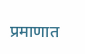प्रमाणात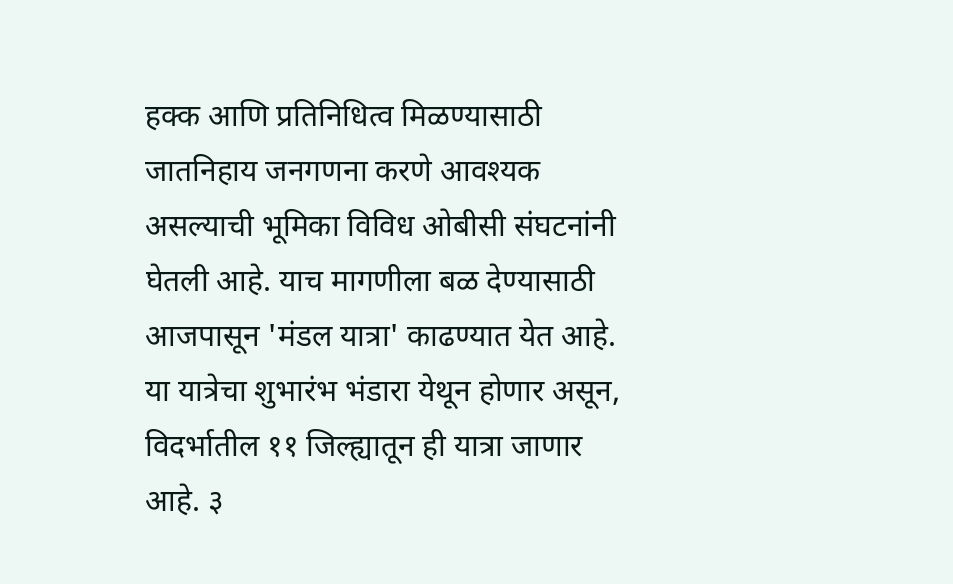हक्क आणि प्रतिनिधित्व मिळण्यासाठी जातनिहाय जनगणना करणे आवश्यक असल्याची भूमिका विविध ओबीसी संघटनांनी घेतली आहे. याच मागणीला बळ देण्यासाठी आजपासून 'मंडल यात्रा' काढण्यात येत आहे. या यात्रेचा शुभारंभ भंडारा येथून होणार असून, विदर्भातील ११ जिल्ह्यातून ही यात्रा जाणार आहे. ३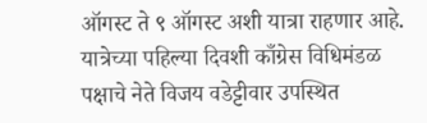ऑगस्ट ते ९ ऑगस्ट अशी यात्रा राहणार आहे. यात्रेच्या पहिल्या दिवशी काँग्रेस विधिमंडळ पक्षाचे नेते विजय वडेट्टीवार उपस्थित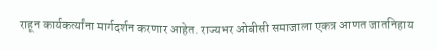राहून कार्यकर्त्यांना मार्गदर्शन करणार आहेत. राज्यभर ओबीसी समाजाला एकत्र आणत जातनिहाय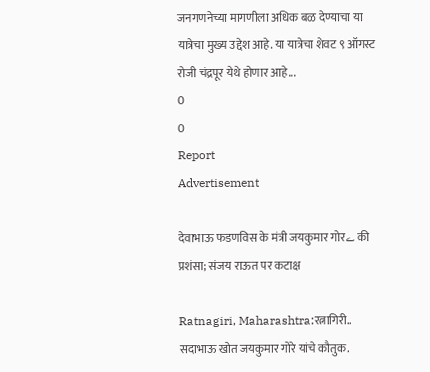जनगणनेच्या मागणीला अधिक बळ देण्याचा या यात्रेचा मुख्य उद्देश आहे. या यात्रेचा शेवट ९ ऑगस्ट रोजी चंद्रपूर येथे होणार आहे...
0
0
Report
Advertisement

देवाभाऊ फडणविस के मंत्री जयकुमार गोरے की प्रशंसा; संजय राऊत पर कटाक्ष

Ratnagiri, Maharashtra:रत्नागिरी.. सदाभाऊ खोत जयकुमार गोरे यांचे कौतुक.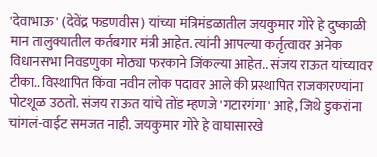'देवाभाऊ' (देवेंद्र फडणवीस) यांच्या मंत्रिमंडळातील जयकुमार गोरे हे दुष्काळी मान तालुक्यातील कर्तबगार मंत्री आहेत. त्यांनी आपल्या कर्तृत्वावर अनेक विधानसभा निवडणुका मोठ्या फरकाने जिंकल्या आहेत.. संजय राऊत यांच्यावर टीका.. विस्थापित किंवा नवीन लोक पदावर आले की प्रस्थापित राजकारण्यांना पोटशूळ उठतो. संजय राऊत यांचे तोंड म्हणजे 'गटारगंगा' आहे, जिथे डुकरांना चांगलं-वाईट समजत नाही. जयकुमार गोरे हे वाघासारखे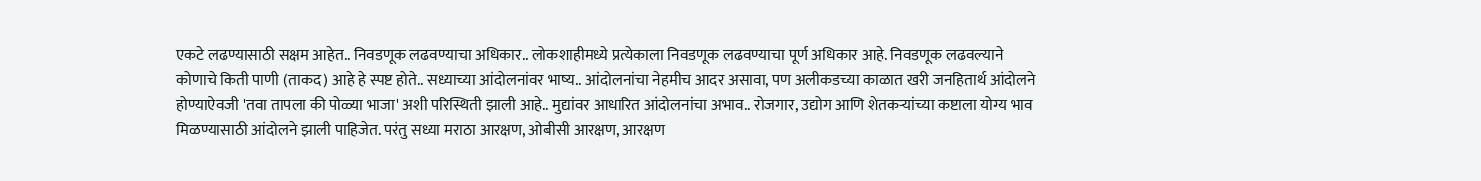एकटे लढण्यासाठी सक्षम आहेत.. निवडणूक लढवण्याचा अधिकार.. लोकशाहीमध्ये प्रत्येकाला निवडणूक लढवण्याचा पूर्ण अधिकार आहे. निवडणूक लढवल्याने कोणाचे किती पाणी (ताकद) आहे हे स्पष्ट होते.. सध्याच्या आंदोलनांवर भाष्य.. आंदोलनांचा नेहमीच आदर असावा, पण अलीकडच्या काळात खरी जनहितार्थ आंदोलने होण्याऐवजी 'तवा तापला की पोळ्या भाजा' अशी परिस्थिती झाली आहे.. मुद्यांवर आधारित आंदोलनांचा अभाव.. रोजगार, उद्योग आणि शेतकऱ्यांच्या कष्टाला योग्य भाव मिळण्यासाठी आंदोलने झाली पाहिजेत. परंतु सध्या मराठा आरक्षण, ओबीसी आरक्षण, आरक्षण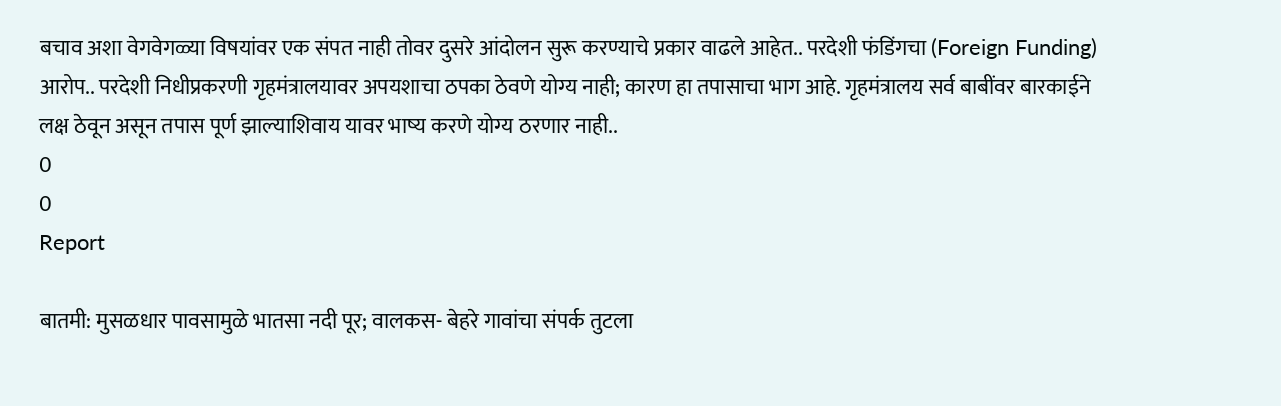बचाव अशा वेगवेगळ्या विषयांवर एक संपत नाही तोवर दुसरे आंदोलन सुरू करण्याचे प्रकार वाढले आहेत.. परदेशी फंडिंगचा (Foreign Funding) आरोप.. परदेशी निधीप्रकरणी गृहमंत्रालयावर अपयशाचा ठपका ठेवणे योग्य नाही; कारण हा तपासाचा भाग आहे. गृहमंत्रालय सर्व बाबींवर बारकाईने लक्ष ठेवून असून तपास पूर्ण झाल्याशिवाय यावर भाष्य करणे योग्य ठरणार नाही..
0
0
Report

बातमी: मुसळधार पावसामुळे भातसा नदी पूर; वालकस- बेहरे गावांचा संपर्क तुटला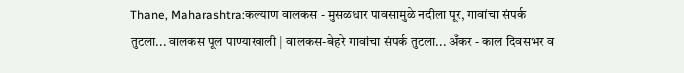Thane, Maharashtra:कल्याण वालकस - मुसळधार पावसामुळे नदीला पूर, गावांचा संपर्क तुटला... वालकस पूल पाण्याखाली | वालकस-बेहरे गावांचा संपर्क तुटला... अँकर - काल दिवसभर व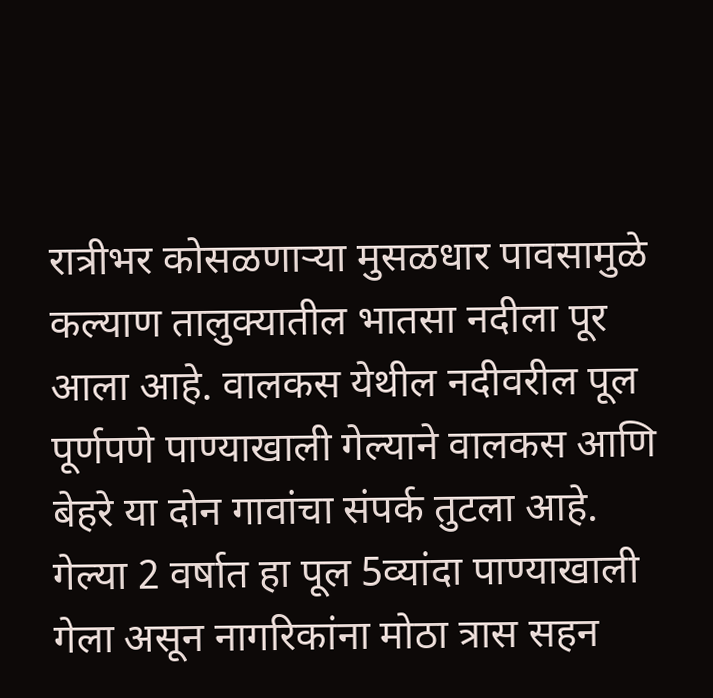रात्रीभर कोसळणाऱ्या मुसळधार पावसामुळे कल्याण तालुक्यातील भातसा नदीला पूर आला आहे. वालकस येथील नदीवरील पूल पूर्णपणे पाण्याखाली गेल्याने वालकस आणि बेहरे या दोन गावांचा संपर्क तुटला आहे. गेल्या 2 वर्षात हा पूल 5व्यांदा पाण्याखाली गेला असून नागरिकांना मोठा त्रास सहन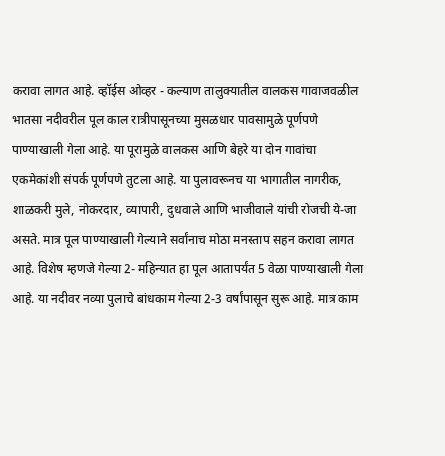करावा लागत आहे. व्हॉईस ओव्हर - कल्याण तालुक्यातील वालकस गावाजवळील भातसा नदीवरील पूल काल रात्रीपासूनच्या मुसळधार पावसामुळे पूर्णपणे पाण्याखाली गेला आहे. या पूरामुळे वालकस आणि बेहरे या दोन गावांचा एकमेकांशी संपर्क पूर्णपणे तुटला आहे. या पुलावरूनच या भागातील नागरीक, शाळकरी मुले, नोकरदार, व्यापारी, दुधवाले आणि भाजीवाले यांची रोजची ये-जा असते. मात्र पूल पाण्याखाली गेल्याने सर्वांनाच मोठा मनस्ताप सहन करावा लागत आहे. विशेष म्हणजे गेल्या 2- महिन्यात हा पूल आतापर्यंत 5 वेळा पाण्याखाली गेला आहे. या नदीवर नव्या पुलाचे बांधकाम गेल्या 2-3 वर्षांपासून सुरू आहे. मात्र काम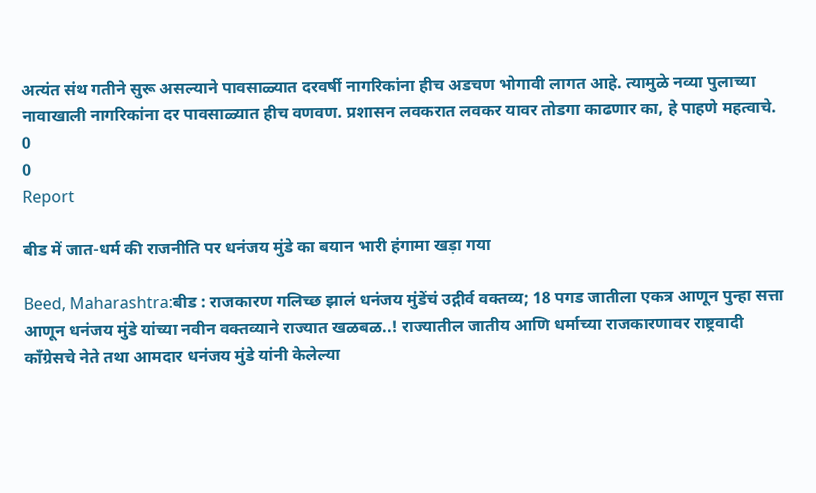अत्यंत संथ गतीने सुरू असल्याने पावसाळ्यात दरवर्षी नागरिकांना हीच अडचण भोगावी लागत आहे. त्यामुळे नव्या पुलाच्या नावाखाली नागरिकांना दर पावसाळ्यात हीच वणवण. प्रशासन लवकरात लवकर यावर तोडगा काढणार का, हे पाहणे महत्वाचे.
0
0
Report

बीड में जात-धर्म की राजनीति पर धनंजय मुंडे का बयान भारी हंगामा खड़ा गया

Beed, Maharashtra:बीड : राजकारण गलिच्छ झालं धनंजय मुंडेंचं उद्गीर्व वक्तव्य; 18 पगड जातीला एकत्र आणून पुन्हा सत्ता आणून धनंजय मुंडे यांच्या नवीन वक्तव्याने राज्यात खळबळ..! राज्यातील जातीय आणि धर्माच्या राजकारणावर राष्ट्रवादी काँग्रेसचे नेते तथा आमदार धनंजय मुंडे यांनी केलेल्या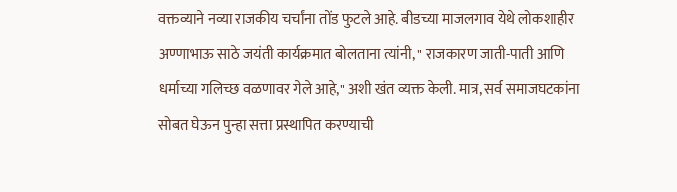वक्तव्याने नव्या राजकीय चर्चांना तोंड फुटले आहे. बीडच्या माजलगाव येथे लोकशाहीर अण्णाभाऊ साठे जयंती कार्यक्रमात बोलताना त्यांनी, " राजकारण जाती-पाती आणि धर्माच्या गलिच्छ वळणावर गेले आहे," अशी खंत व्यक्त केली. मात्र, सर्व समाजघटकांना सोबत घेऊन पुन्हा सत्ता प्रस्थापित करण्याची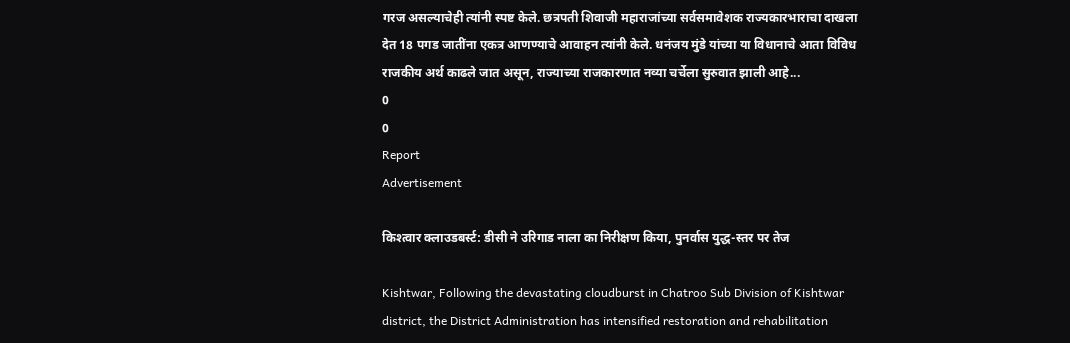गरज असल्याचेही त्यांनी स्पष्ट केले. छत्रपती शिवाजी महाराजांच्या सर्वसमावेशक राज्यकारभाराचा दाखला देत 18 पगड जातींना एकत्र आणण्याचे आवाहन त्यांनी केले. धनंजय मुंडे यांच्या या विधानाचे आता विविध राजकीय अर्थ काढले जात असून, राज्याच्या राजकारणात नव्या चर्चेला सुरुवात झाली आहे...
0
0
Report
Advertisement

किश्त्वार क्लाउडबर्स्ट: डीसी ने उरिगाड नाला का निरीक्षण किया, पुनर्वास युद्ध-स्तर पर तेज

Kishtwar, Following the devastating cloudburst in Chatroo Sub Division of Kishtwar district, the District Administration has intensified restoration and rehabilitation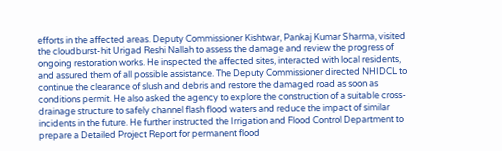efforts in the affected areas. Deputy Commissioner Kishtwar, Pankaj Kumar Sharma, visited the cloudburst-hit Urigad Reshi Nallah to assess the damage and review the progress of ongoing restoration works. He inspected the affected sites, interacted with local residents, and assured them of all possible assistance. The Deputy Commissioner directed NHIDCL to continue the clearance of slush and debris and restore the damaged road as soon as conditions permit. He also asked the agency to explore the construction of a suitable cross-drainage structure to safely channel flash flood waters and reduce the impact of similar incidents in the future. He further instructed the Irrigation and Flood Control Department to prepare a Detailed Project Report for permanent flood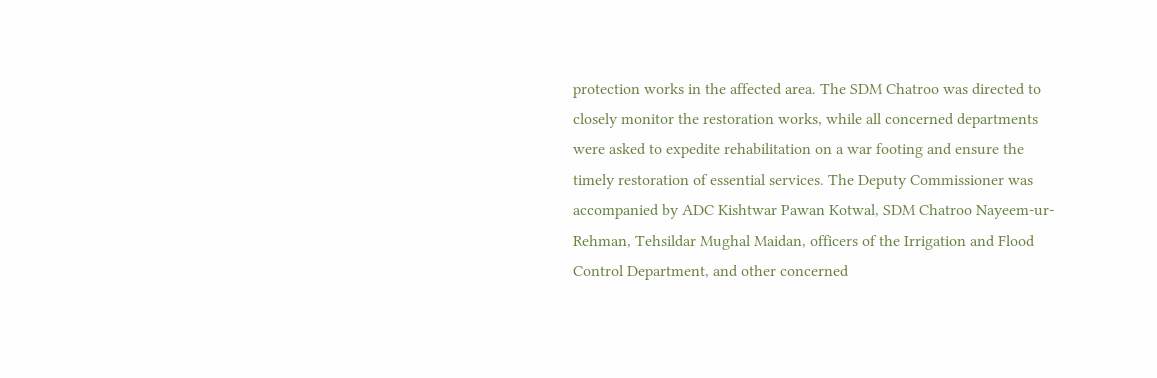protection works in the affected area. The SDM Chatroo was directed to closely monitor the restoration works, while all concerned departments were asked to expedite rehabilitation on a war footing and ensure the timely restoration of essential services. The Deputy Commissioner was accompanied by ADC Kishtwar Pawan Kotwal, SDM Chatroo Nayeem-ur-Rehman, Tehsildar Mughal Maidan, officers of the Irrigation and Flood Control Department, and other concerned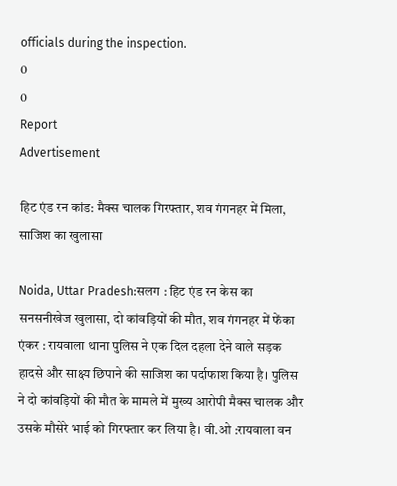officials during the inspection.
0
0
Report
Advertisement

हिट एंड रन कांड: मैक्स चालक गिरफ्तार, शव गंगनहर में मिला, साजिश का खुलासा

Noida, Uttar Pradesh:सलग : हिट एंड रन केस का सनसनीखेज खुलासा, दो कांवड़ियों की मौत, शव गंगनहर में फेंका एंकर : रायवाला थाना पुलिस ने एक दिल दहला देने वाले सड़क हादसे और साक्ष्य छिपाने की साजिश का पर्दाफाश किया है। पुलिस ने दो कांवड़ियों की मौत के मामले में मुख्य आरोपी मैक्स चालक और उसके मौसेरे भाई को गिरफ्तार कर लिया है। वी.ओ :रायवाला वन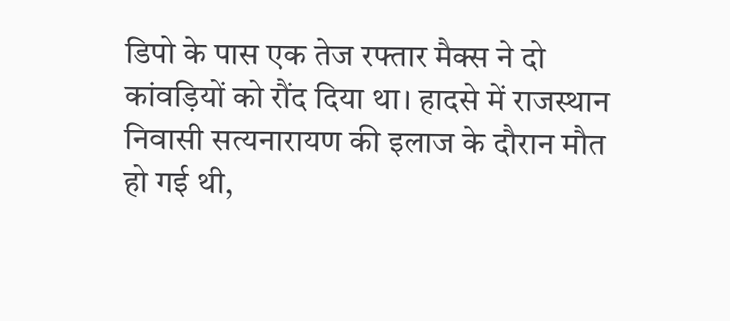डिपो के पास एक तेज रफ्तार मैक्स ने दो कांवड़ियों को रौंद दिया था। हादसे में राजस्थान निवासी सत्यनारायण की इलाज के दौरान मौत हो गई थी,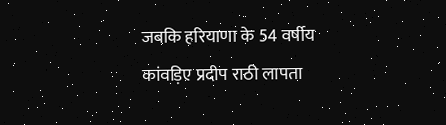जबकि हरियाणा के 54 वर्षीय कांवड़िए प्रदीप राठी लापता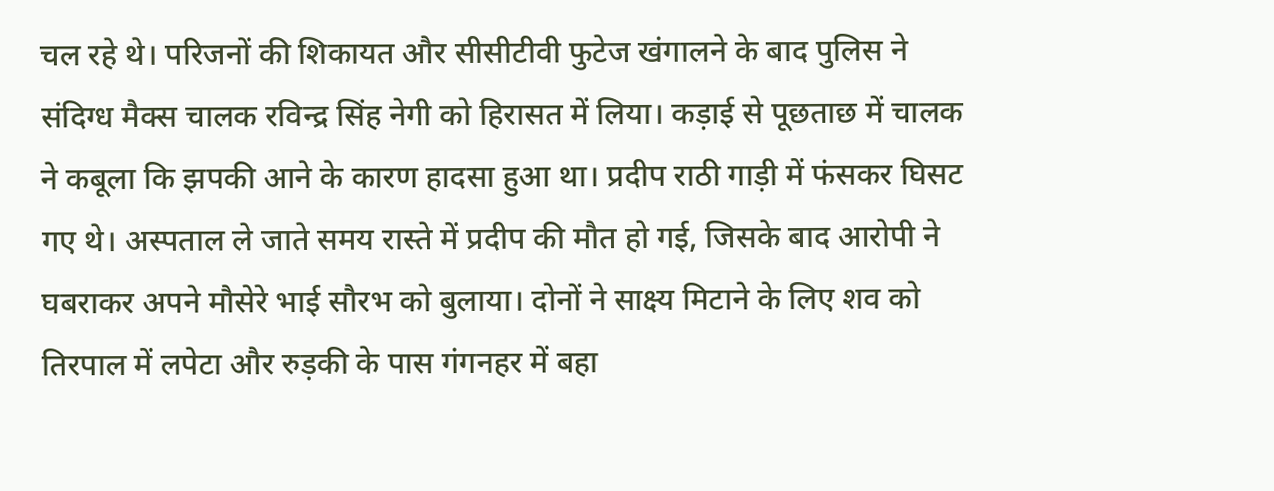चल रहे थे। परिजनों की शिकायत और सीसीटीवी फुटेज खंगालने के बाद पुलिस ने संदिग्ध मैक्स चालक रविन्द्र सिंह नेगी को हिरासत में लिया। कड़ाई से पूछताछ में चालक ने कबूला कि झपकी आने के कारण हादसा हुआ था। प्रदीप राठी गाड़ी में फंसकर घिसट गए थे। अस्पताल ले जाते समय रास्ते में प्रदीप की मौत हो गई, जिसके बाद आरोपी ने घबराकर अपने मौसेरे भाई सौरभ को बुलाया। दोनों ने साक्ष्य मिटाने के लिए शव को तिरपाल में लपेटा और रुड़की के पास गंगनहर में बहा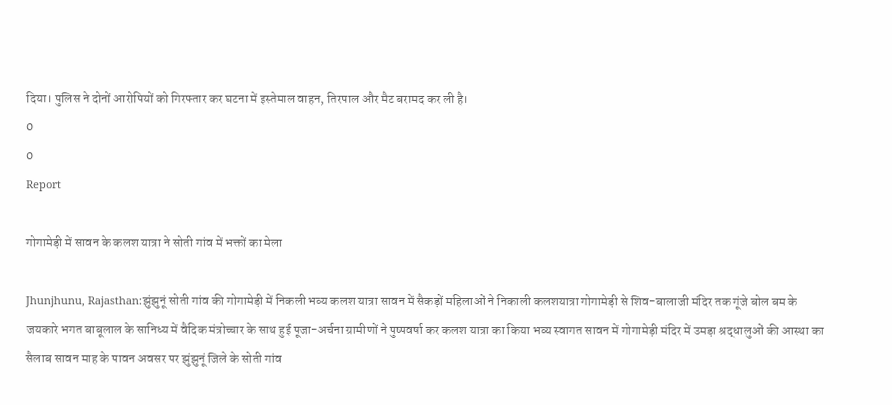दिया। पुलिस ने दोनों आरोपियों को गिरफ्तार कर घटना में इस्तेमाल वाहन, तिरपाल और मैट बरामद कर ली है।
0
0
Report

गोगामेड़ी में सावन के कलश यात्रा ने सोती गांव में भक्तों का मेला

Jhunjhunu, Rajasthan:झुंझुनूं सोती गांव की गोगामेड़ी में निकली भव्य कलश यात्रा सावन में सैकड़ों महिलाओं ने निकाली कलशयात्रा गोगामेड़ी से शिव-बालाजी मंदिर तक गूंजे बोल बम के जयकारे भगत बाबूलाल के सानिध्य में वैदिक मंत्रोच्चार के साथ हुई पूजा-अर्चना ग्रामीणों ने पुष्पवर्षा कर कलश यात्रा का किया भव्य स्वागत सावन में गोगामेड़ी मंदिर में उमड़ा श्रद्धालुओं की आस्था का सैलाब सावन माह के पावन अवसर पर झुंझुनूं जिले के सोती गांव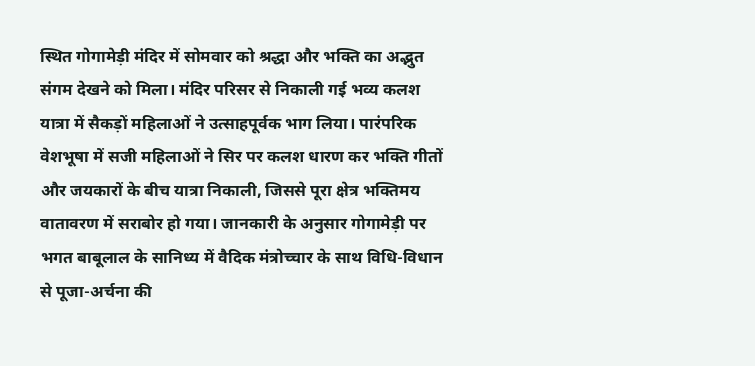स्थित गोगामेड़ी मंदिर में सोमवार को श्रद्धा और भक्ति का अद्भुत संगम देखने को मिला। मंदिर परिसर से निकाली गई भव्य कलश यात्रा में सैकड़ों महिलाओं ने उत्साहपूर्वक भाग लिया। पारंपरिक वेशभूषा में सजी महिलाओं ने सिर पर कलश धारण कर भक्ति गीतों और जयकारों के बीच यात्रा निकाली, जिससे पूरा क्षेत्र भक्तिमय वातावरण में सराबोर हो गया। जानकारी के अनुसार गोगामेड़ी पर भगत बाबूलाल के सानिध्य में वैदिक मंत्रोच्चार के साथ विधि-विधान से पूजा-अर्चना की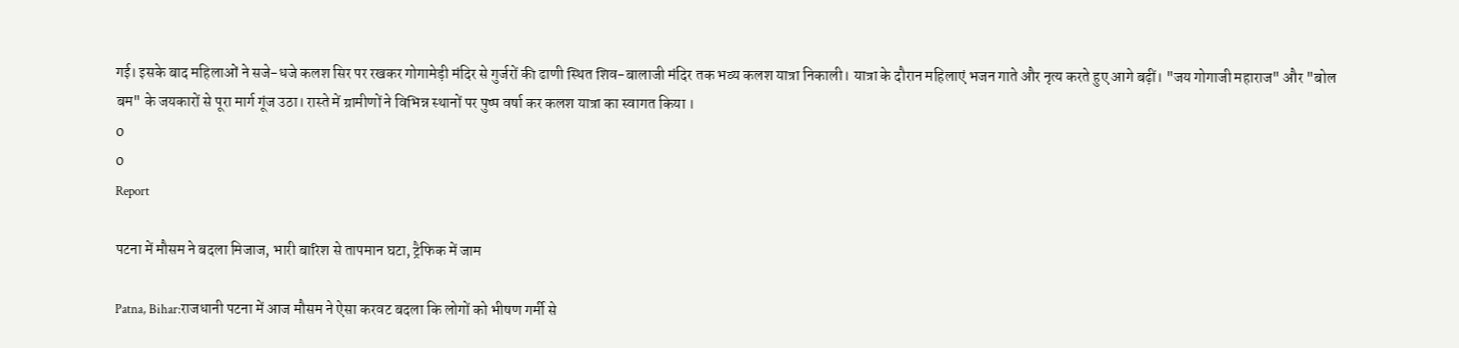गई। इसके बाद महिलाओं ने सजे-धजे कलश सिर पर रखकर गोगामेड़ी मंदिर से गुर्जरों की ढाणी स्थित शिव-बालाजी मंदिर तक भव्य कलश यात्रा निकाली। यात्रा के दौरान महिलाएं भजन गाते और नृत्य करते हुए आगे बढ़ीं। "जय गोगाजी महाराज" और "बोल बम" के जयकारों से पूरा मार्ग गूंज उठा। रास्ते में ग्रामीणों ने विभिन्न स्थानों पर पुष्प वर्षा कर कलश यात्रा का स्वागत किया ।
0
0
Report

पटना में मौसम ने बदला मिजाज, भारी बारिश से तापमान घटा, ट्रैफिक में जाम

Patna, Bihar:राजधानी पटना में आज मौसम ने ऐसा करवट बदला कि लोगों को भीषण गर्मी से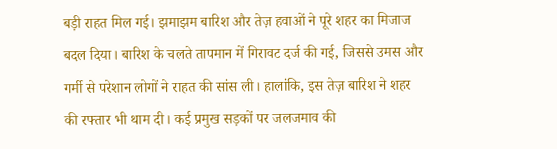बड़ी राहत मिल गई। झमाझम बारिश और तेज़ हवाओं ने पूरे शहर का मिजाज बदल दिया। बारिश के चलते तापमान में गिरावट दर्ज की गई, जिससे उमस और गर्मी से परेशान लोगों ने राहत की सांस ली। हालांकि, इस तेज़ बारिश ने शहर की रफ्तार भी थाम दी। कई प्रमुख सड़कों पर जलजमाव की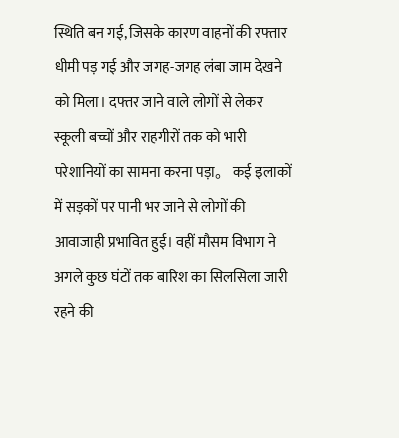स्थिति बन गई, जिसके कारण वाहनों की रफ्तार धीमी पड़ गई और जगह-जगह लंबा जाम देखने को मिला। दफ्तर जाने वाले लोगों से लेकर स्कूली बच्चों और राहगीरों तक को भारी परेशानियों का सामना करना पड़ा。 कई इलाकों में सड़कों पर पानी भर जाने से लोगों की आवाजाही प्रभावित हुई। वहीं मौसम विभाग ने अगले कुछ घंटों तक बारिश का सिलसिला जारी रहने की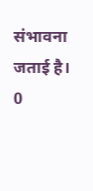संभावना जताई है।
0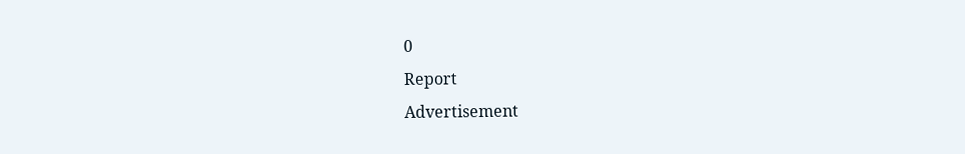0
Report
Advertisement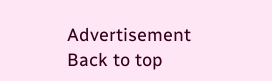Advertisement
Back to top